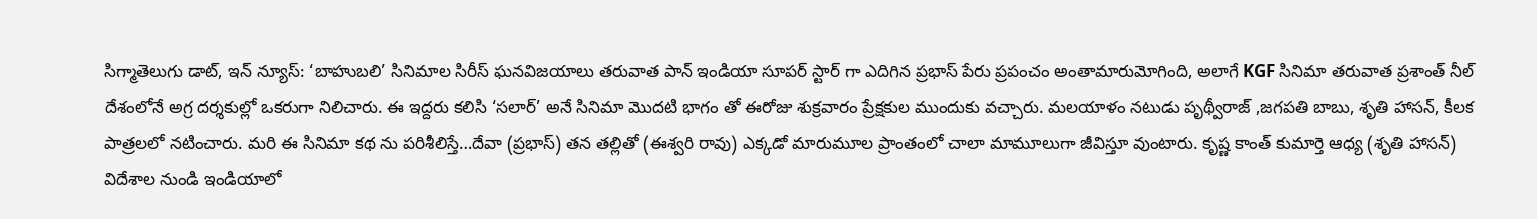సిగ్మాతెలుగు డాట్, ఇన్ న్యూస్: ‘బాహుబలి’ సినిమాల సిరీస్ ఘనవిజయాలు తరువాత పాన్ ఇండియా సూపర్ స్టార్ గా ఎదిగిన ప్రభాస్ పేరు ప్రపంచం అంతామారుమోగింది, అలాగే KGF సినిమా తరువాత ప్రశాంత్ నీల్ దేశంలోనే అగ్ర దర్శకుల్లో ఒకరుగా నిలిచారు. ఈ ఇద్దరు కలిసి ‘సలార్’ అనే సినిమా మొదటి భాగం తో ఈరోజు శుక్రవారం ప్రేక్షకుల ముందుకు వచ్చారు. మలయాళం నటుడు పృథ్వీరాజ్ ,జగపతి బాబు, శృతి హాసన్, కీలక పాత్రలలో నటించారు. మరి ఈ సినిమా కథ ను పరిశీలిస్తే…దేవా (ప్రభాస్) తన తల్లితో (ఈశ్వరి రావు) ఎక్కడో మారుమూల ప్రాంతంలో చాలా మామూలుగా జీవిస్తూ వుంటారు. కృష్ణ కాంత్ కుమార్తె ఆధ్య (శృతి హాసన్) విదేశాల నుండి ఇండియాలో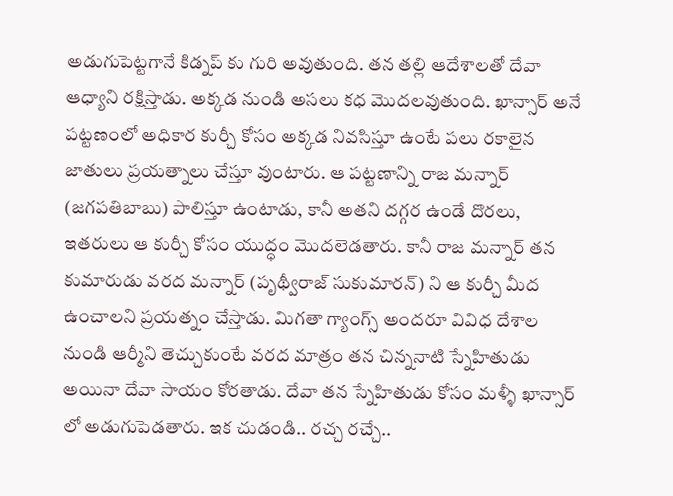అడుగుపెట్టగానే కిడ్నప్ కు గురి అవుతుంది. తన తల్లి ఆదేశాలతో దేవా ఆధ్యాని రక్షిస్తాడు. అక్కడ నుండి అసలు కధ మొదలవుతుంది. ఖాన్సార్ అనే పట్టణంలో అధికార కుర్చీ కోసం అక్కడ నివసిస్తూ ఉంటే పలు రకాలైన జాతులు ప్రయత్నాలు చేస్తూ వుంటారు. ఆ పట్టణాన్ని రాజ మన్నార్ (జగపతిబాబు) పాలిస్తూ ఉంటాడు, కానీ అతని దగ్గర ఉండే దొరలు, ఇతరులు ఆ కుర్చీ కోసం యుద్ధం మొదలెడతారు. కానీ రాజ మన్నార్ తన కుమారుడు వరద మన్నార్ (పృథ్వీరాజ్ సుకుమారన్) ని ఆ కుర్చీ మీద ఉంచాలని ప్రయత్నం చేస్తాడు. మిగతా గ్యాంగ్స్ అందరూ వివిధ దేశాల నుండి ఆర్మీని తెచ్చుకుంటే వరద మాత్రం తన చిన్ననాటి స్నేహితుడు అయినా దేవా సాయం కోరతాడు. దేవా తన స్నేహితుడు కోసం మళ్ళీ ఖాన్సార్ లో అడుగుపెడతారు. ఇక చుడండి.. రచ్చ రచ్చే..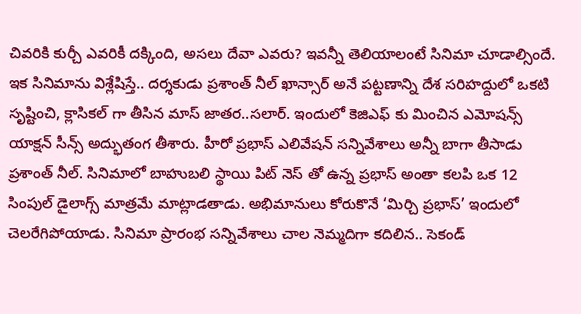చివరికి కుర్చీ ఎవరికీ దక్కింది, అసలు దేవా ఎవరు? ఇవన్నీ తెలియాలంటే సినిమా చూడాల్సిందే. ఇక సినిమాను విశ్లేషిస్తే.. దర్శకుడు ప్రశాంత్ నీల్ ఖాన్సార్ అనే పట్టణాన్ని దేశ సరిహద్దులో ఒకటి సృష్టించి, క్లాసికల్ గా తీసిన మాస్ జాతర..సలార్. ఇందులో కెజిఎఫ్ కు మించిన ఎమోషన్స్ యాక్షన్ సీన్స్ అద్భుతంగ తీశారు. హీరో ప్రభాస్ ఎలివేషన్ సన్నివేశాలు అన్నీ బాగా తీసాడు ప్రశాంత్ నీల్. సినిమాలో బాహుబలి స్థాయి పిట్ నెస్ తో ఉన్న ప్రభాస్ అంతా కలపి ఒక 12 సింపుల్ డైలాగ్స్ మాత్రమే మాట్లాడతాడు. అభిమానులు కోరుకొనే ‘మిర్చి ప్రభాస్’ ఇందులో చెలరేగిపోయాడు. సినిమా ప్రారంభ సన్నివేశాలు చాల నెమ్మదిగా కదిలిన.. సెకండ్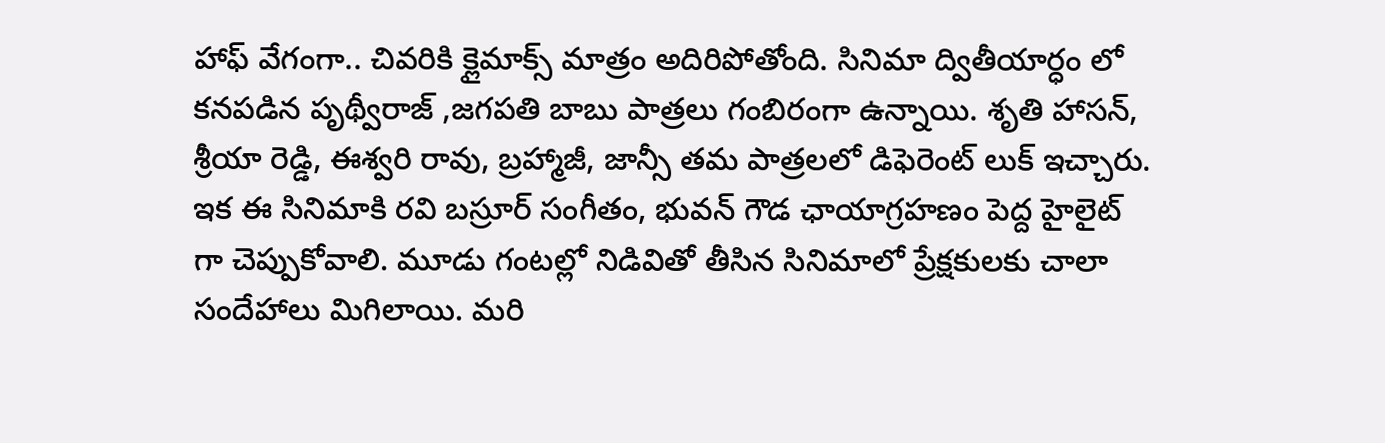హాఫ్ వేగంగా.. చివరికి క్లైమాక్స్ మాత్రం అదిరిపోతోంది. సినిమా ద్వితీయార్ధం లో కనపడిన పృథ్వీరాజ్ ,జగపతి బాబు పాత్రలు గంబిరంగా ఉన్నాయి. శృతి హాసన్, శ్రీయా రెడ్డి, ఈశ్వరి రావు, బ్రహ్మాజీ, జాన్సీ తమ పాత్రలలో డిఫెరెంట్ లుక్ ఇచ్చారు. ఇక ఈ సినిమాకి రవి బస్రూర్ సంగీతం, భువన్ గౌడ ఛాయాగ్రహణం పెద్ద హైలైట్ గా చెప్పుకోవాలి. మూడు గంటల్లో నిడివితో తీసిన సినిమాలో ప్రేక్షకులకు చాలా సందేహాలు మిగిలాయి. మరి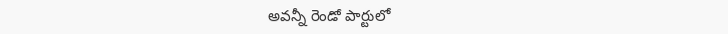అవన్నీ రెండో పార్టులో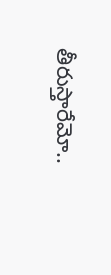తీరుస్తారేమో..